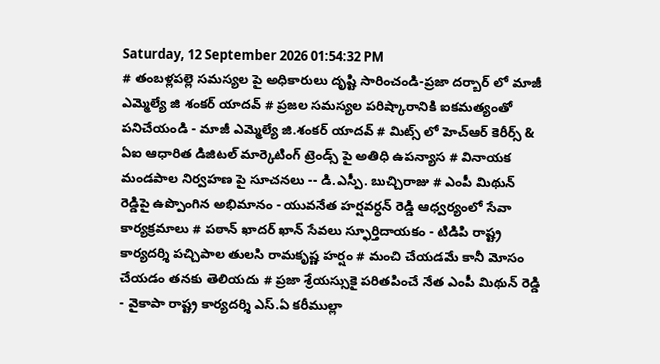Saturday, 12 September 2026 01:54:32 PM
# తంబళ్లపల్లె సమస్యల పై అధికారులు దృష్టి సారించండి-ప్రజా దర్బార్ లో మాజీ ఎమ్మెల్యే జి శంకర్ యాదవ్ # ప్రజల సమస్యల పరిష్కారానికి ఐకమత్యంతో పనిచేయండి - మాజీ ఎమ్మెల్యే జి.శంకర్ యాదవ్ # మిట్స్ లో హెచ్‌ఆర్ కెరీర్స్ & ఏఐ ఆధారిత డిజిటల్ మార్కెటింగ్ ట్రెండ్స్ పై అతిధి ఉపన్యాస # వినాయక మండపాల నిర్వహణ పై సూచనలు -- డి.ఎస్పీ. బుచ్చిరాజు # ఎంపీ మిథున్ రెడ్డిపై ఉప్పొంగిన అభిమానం - యువనేత హర్షవర్ధన్ రెడ్డి ఆధ్వర్యంలో సేవా కార్యక్రమాలు # పఠాన్ ఖాదర్ ఖాన్ సేవలు స్ఫూర్తిదాయకం - టిడిపి రాష్ట్ర కార్యదర్శి పచ్చిపాల తులసి రామకృష్ణ హర్షం # మంచి చేయడమే కానీ మోసం చేయడం తనకు తెలియదు # ప్రజా శ్రేయస్సుకై పరితపించే నేత ఎంపీ మిథున్ రెడ్డి - వైకాపా రాష్ట్ర కార్యదర్శి ఎస్.ఏ కరీముల్లా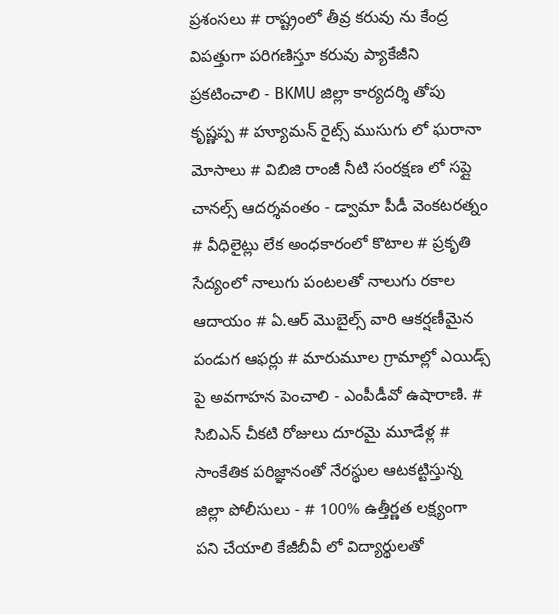ప్రశంసలు # రాష్ట్రంలో తీవ్ర కరువు ను కేంద్ర విపత్తుగా పరిగణిస్తూ కరువు ప్యాకేజీని ప్రకటించాలి - BKMU జిల్లా కార్యదర్శి తోపు కృష్ణప్ప # హ్యూమన్ రైట్స్ ముసుగు లో ఘరానా మోసాలు # విబిజి రాంజీ నీటి సంరక్షణ లో సప్లై చానల్స్ ఆదర్శవంతం - డ్వామా పీడీ వెంకటరత్నం # వీధిలైట్లు లేక అంధకారంలో కొటాల # ప్రకృతి సేద్యంలో నాలుగు పంటలతో నాలుగు రకాల ఆదాయం # ఏ.ఆర్ మొబైల్స్ వారి ఆకర్షణీమైన పండుగ ఆఫర్లు # మారుమూల గ్రామాల్లో ఎయిడ్స్ పై అవగాహన పెంచాలి - ఎంపీడీవో ఉషారాణి. # సిబిఎన్ చీకటి రోజులు దూరమై మూడేళ్ల # సాంకేతిక పరిజ్ఞానంతో నేరస్థుల ఆటకట్టిస్తున్న జిల్లా పోలీసులు - # 100% ఉత్తీర్ణత లక్ష్యంగా పని చేయాలి కేజీబీవీ లో విద్యార్థులతో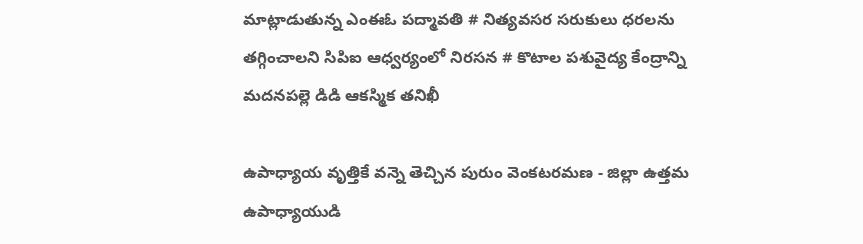మాట్లాడుతున్న ఎంఈఓ పద్మావతి # నిత్యవసర సరుకులు ధరలను తగ్గించాలని సిపిఐ ఆధ్వర్యంలో నిరసన # కొటాల పశువైద్య కేంద్రాన్ని మదనపల్లె డిడి ఆకస్మిక తనిఖీ

ఉపాధ్యాయ వృత్తికే వన్నె తెచ్చిన పురుం వెంకటరమణ - జిల్లా ఉత్తమ ఉపాధ్యాయుడి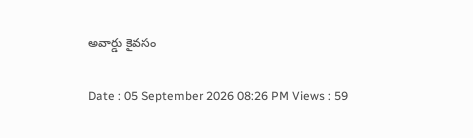అవార్డు కైవసం

Date : 05 September 2026 08:26 PM Views : 59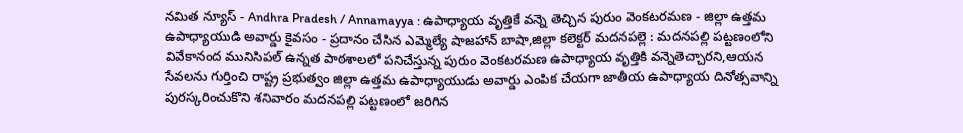నమిత న్యూస్ - Andhra Pradesh / Annamayya : ఉపాధ్యాయ వృత్తికే వన్నె తెచ్చిన పురుం వెంకటరమణ - జిల్లా ఉత్తమ ఉపాధ్యాయుడి అవార్డు కైవసం - ప్రదానం చేసిన ఎమ్మెల్యే షాజహాన్ బాషా,జిల్లా కలెక్టర్ మదనపల్లె : మదనపల్లి పట్టణంలోని వివేకానంద మునిసిపల్ ఉన్నత పాఠశాలలో పనిచేస్తున్న పురుం వెంకటరమణ ఉపాధ్యాయ వృత్తికి వన్నెతెచ్చారని,ఆయన సేవలను గుర్తించి రాష్ట్ర ప్రభుత్వం జిల్లా ఉత్తమ ఉపాధ్యాయుడు అవార్డు ఎంపిక చేయగా జాతీయ ఉపాధ్యాయ దినోత్సవాన్ని పురస్కరించుకొని శనివారం మదనపల్లి పట్టణంలో జరిగిన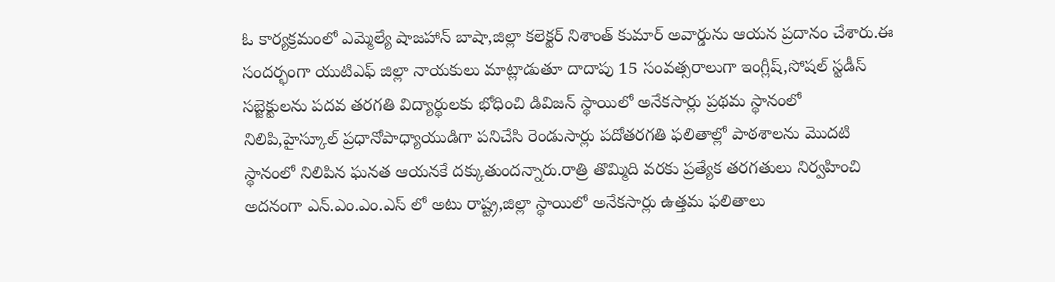ఓ కార్యక్రమంలో ఎమ్మెల్యే షాజహాన్ బాషా,జిల్లా కలెక్టర్ నిశాంత్ కుమార్ అవార్డును ఆయన ప్రదానం చేశారు.ఈ సందర్భంగా యుటిఎఫ్ జిల్లా నాయకులు మాట్లాడుతూ దాదాపు 15 సంవత్సరాలుగా ఇంగ్లీష్,సోషల్ స్టడీస్ సబ్జెక్టులను పదవ తరగతి విద్యార్థులకు భోధించి డివిజన్ స్థాయిలో అనేకసార్లు ప్రథమ స్థానంలో నిలిపి,హైస్కూల్ ప్రధానోపాధ్యాయుడిగా పనిచేసి రెండుసార్లు పదోతరగతి ఫలితాల్లో పాఠశాలను మొదటి స్థానంలో నిలిపిన ఘనత ఆయనకే దక్కుతుందన్నారు.రాత్రి తొమ్మిది వరకు ప్రత్యేక తరగతులు నిర్వహించి అదనంగా ఎన్.ఎం.ఎం.ఎస్ లో అటు రాష్ట్ర,జిల్లా స్థాయిలో అనేకసార్లు ఉత్తమ ఫలితాలు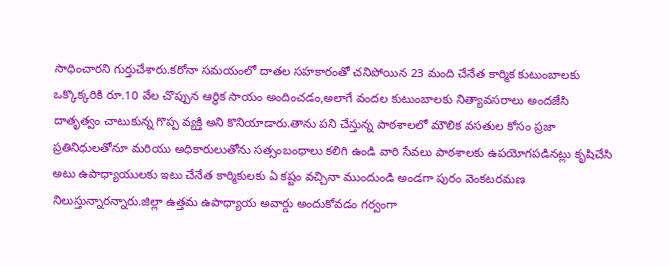సాధించారని గుర్తుచేశారు.కరోనా సమయంలో దాతల సహకారంతో చనిపోయిన 23 మంది చేనేత కార్మిక కుటుంబాలకు ఒక్కొక్కరికి రూ.10 వేల చొప్పున ఆర్థిక సాయం అందించడం,అలాగే వందల కుటుంబాలకు నిత్యావసరాలు అందజేసి దాతృత్వం చాటుకున్న గొప్ప వ్యక్తి అని కొనియాడారు.తాను పని చేస్తున్న పాఠశాలలో మౌలిక వసతుల కోసం ప్రజా ప్రతినిధులతోనూ మరియు అధికారులుతోను సత్సంబంధాలు కలిగి ఉండి వారి సేవలు పాఠశాలకు ఉపయోగపడినట్లు కృషిచేసి అటు ఉపాధ్యాయులకు ఇటు చేనేత కార్మికులకు ఏ కష్టం వచ్చినా ముందుండి అండగా పురం వెంకటరమణ నిలుస్తున్నారన్నారు.జిల్లా ఉత్తమ ఉపాధ్యాయ అవార్డు అందుకోవడం గర్వంగా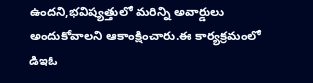ఉందని,భవిష్యత్తులో మరిన్ని అవార్డులు అందుకోవాలని ఆకాంక్షించారు.ఈ కార్యక్రమంలో డిఇఓ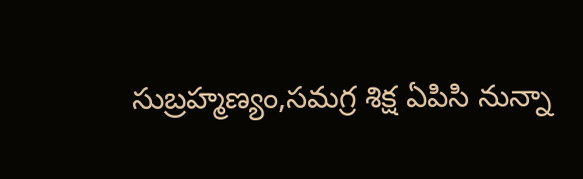సుబ్రహ్మణ్యం,సమగ్ర శిక్ష ఏపిసి నున్నా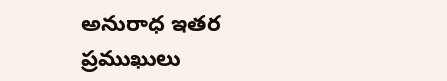అనురాధ ఇతర ప్రముఖులు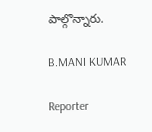పాల్గొన్నారు.

B.MANI KUMAR

Reporter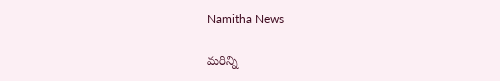Namitha News

మరిన్ని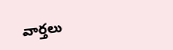వార్తలు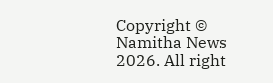Copyright © Namitha News 2026. All right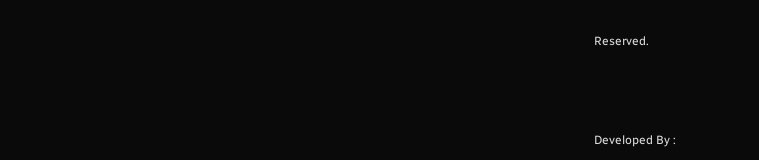Reserved.



Developed By :